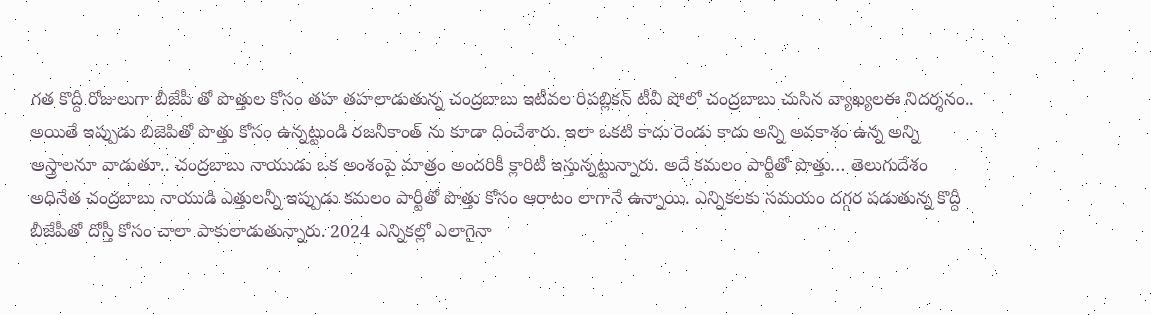గత కొద్దీ రోజులుగా బీజేపీ తో పొత్తుల కోసం తహ తహలాడుతున్న చంద్రబాబు ఇటీవల రిపబ్లికన్ టీవీ షోలో చంద్రబాబు చుసిన వ్యాఖ్యలఈ నిదర్శనం.. అయితే ఇప్పుడు బిజెపితో పొత్తు కోసం ఉన్నట్టుండి రజనీకాంత్ ను కూడా దించేశారు. ఇలా ఒకటి కాదు రెండు కాదు అన్ని అవకాశం ఉన్న అన్ని అస్త్రాలనూ వాడుతూ.. చంద్రబాబు నాయుడు ఒక అంశంపై మాత్రం అందరికీ క్లారిటీ ఇస్తున్నట్టున్నారు. అదే కమలం పార్టీతో పొత్తు… తెలుగుదేశం అధినేత చంద్రబాబు నాయుడి ఎత్తులన్నీ ఇప్పుడు కమలం పార్టీతో పొత్తు కోసం ఆరాటం లాగానే ఉన్నాయి. ఎన్నికలకు సమయం దగ్గర పడుతున్న కొద్దీ బీజేపీతో దోస్తీ కోసం చాలా పాకులాడుతున్నారు. 2024 ఎన్నికల్లో ఎలాగైనా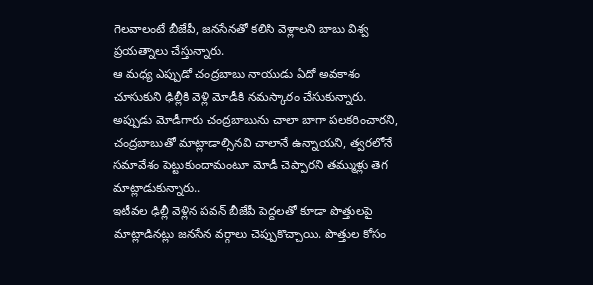గెలవాలంటే బీజేపీ, జనసేనతో కలిసి వెళ్లాలని బాబు విశ్వ ప్రయత్నాలు చేస్తున్నారు.
ఆ మధ్య ఎప్పుడో చంద్రబాబు నాయుడు ఏదో అవకాశం చూసుకుని ఢిల్లీకి వెళ్లి మోడీకి నమస్కారం చేసుకున్నారు. అప్పుడు మోడీగారు చంద్రబాబును చాలా బాగా పలకరించారని, చంద్రబాబుతో మాట్లాడాల్సినవి చాలానే ఉన్నాయని, త్వరలోనే సమావేశం పెట్టుకుందామంటూ మోడీ చెప్పారని తమ్ముళ్లు తెగ మాట్లాడుకున్నారు..
ఇటీవల ఢిల్లీ వెళ్లిన పవన్ బీజేపీ పెద్దలతో కూడా పొత్తులపై మాట్లాడినట్లు జనసేన వర్గాలు చెప్పుకొచ్చాయి. పొత్తుల కోసం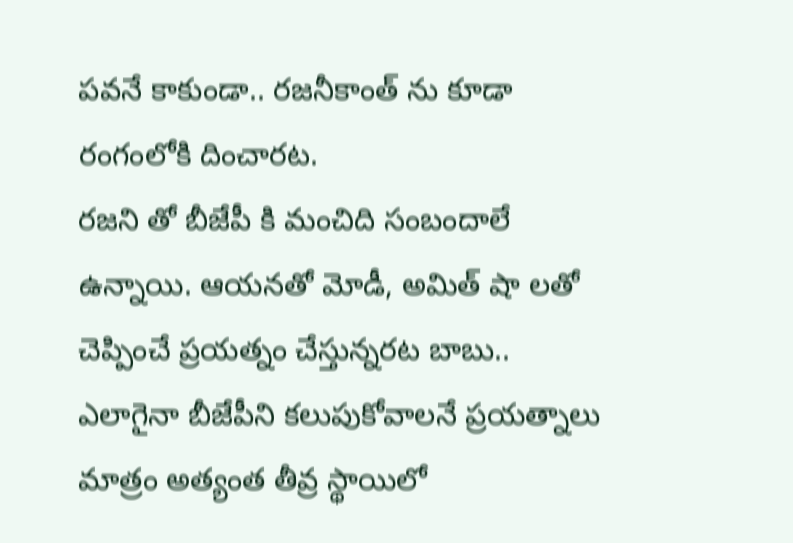పవనే కాకుండా.. రజనీకాంత్ ను కూడా రంగంలోకి దించారట.
రజని తో బీజేపీ కి మంచిది సంబందాలే ఉన్నాయి. ఆయనతో మోడీ, అమిత్ షా లతో చెప్పించే ప్రయత్నం చేస్తున్నరట బాబు.. ఎలాగైనా బీజేపీని కలుపుకోవాలనే ప్రయత్నాలు మాత్రం అత్యంత తీవ్ర స్థాయిలో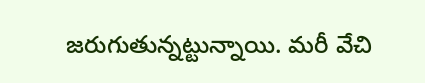జరుగుతున్నట్టున్నాయి. మరీ వేచి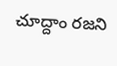చూద్దాం రజని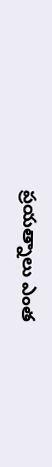ప్రయత్నాలు ఎంత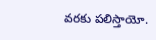వరకు పలిస్తాయో.